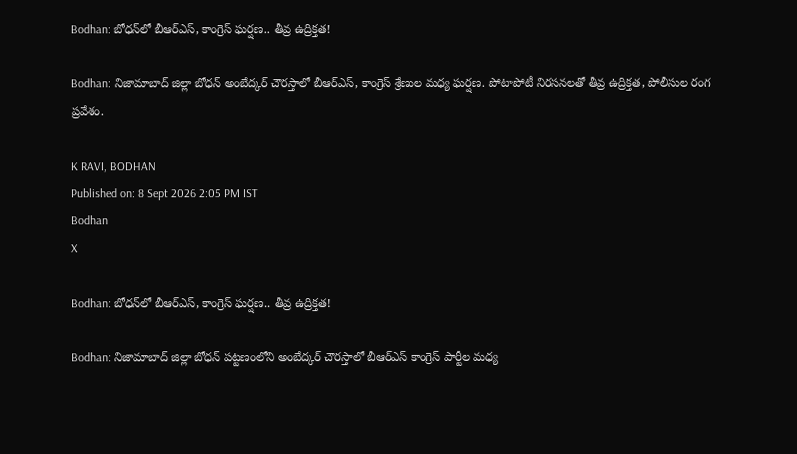Bodhan: బోధన్‌లో బీఆర్‌ఎస్, కాంగ్రెస్ ఘర్షణ.. తీవ్ర ఉద్రిక్తత!

Bodhan: నిజామాబాద్ జిల్లా బోధన్ అంబేద్కర్ చౌరస్తాలో బీఆర్ఎస్, కాంగ్రెస్ శ్రేణుల మధ్య ఘర్షణ. పోటాపోటీ నిరసనలతో తీవ్ర ఉద్రిక్తత, పోలీసుల రంగ ప్రవేశం.

K RAVI, BODHAN
Published on: 8 Sept 2026 2:05 PM IST
Bodhan
X

Bodhan: బోధన్‌లో బీఆర్‌ఎస్, కాంగ్రెస్ ఘర్షణ.. తీవ్ర ఉద్రిక్తత!

Bodhan: నిజామాబాద్ జిల్లా బోధన్ పట్టణంలోని అంబేద్కర్ చౌరస్తాలో బీఆర్ఎస్ కాంగ్రెస్ పార్టీల మధ్య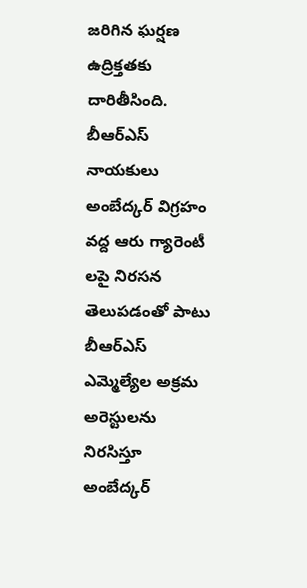జరిగిన ఘర్షణ ఉద్రిక్తతకు దారితీసింది. బీఆర్ఎస్ నాయకులు అంబేద్కర్ విగ్రహం వద్ద ఆరు గ్యారెంటీ లపై నిరసన తెలుపడంతో పాటు బీఆర్ఎస్ ఎమ్మెల్యేల అక్రమ అరెస్టులను నిరసిస్తూ అంబేద్కర్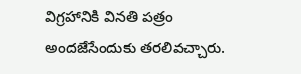విగ్రహానికి వినతి పత్రం అందజేసేందుకు తరలివచ్చారు.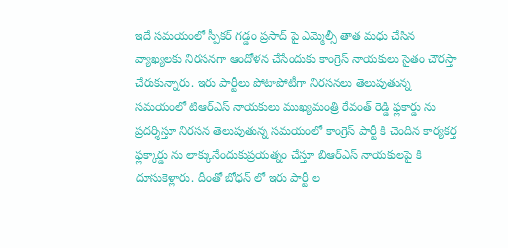ఇదే సమయంలో స్పీకర్ గడ్డం ప్రసాద్ పై ఎమ్మెల్సీ తాత మధు చేసిన వ్యాఖ్యలకు నిరసనగా ఆందోళన చేసేందుకు కాంగ్రెస్ నాయకులు సైతం చౌరస్తా చేరుకున్నారు. ఇరు పార్టీలు పోటాపోటీగా నిరసనలు తెలుపుతున్న సమయంలో టిఆర్ఎస్ నాయకులు ముఖ్యమంత్రి రేవంత్ రెడ్డి ఫ్లకార్డు ను ప్రదర్శిస్తూ నిరసన తెలుపుతున్న సమయంలో కాంగ్రెస్ పార్టీ కి చెందిన కార్యకర్త ఫ్లక్కార్డు ను లాక్కునేందుకుప్రయత్నం చేస్తూ బిఆర్ఎస్ నాయకులపై కి దూసుకెళ్లారు. దీంతో బోధన్ లో ఇరు పార్టీ ల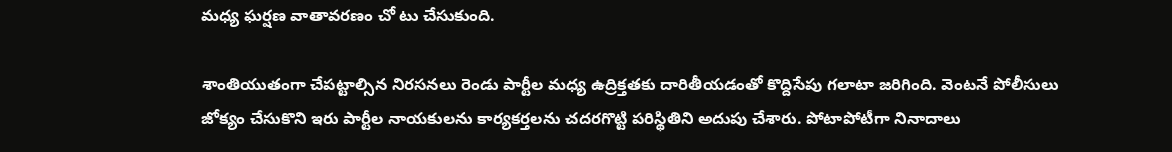మధ్య ఘర్షణ వాతావరణం చో టు చేసుకుంది.

శాంతియుతంగా చేపట్టాల్సిన నిరసనలు రెండు పార్టీల మధ్య ఉద్రిక్తతకు దారితీయడంతో కొద్దిసేపు గలాటా జరిగింది. వెంటనే పోలీసులు జోక్యం చేసుకొని ఇరు పార్టీల నాయకులను కార్యకర్తలను చదరగొట్టి పరిస్థితిని అదుపు చేశారు. పోటాపోటీగా నినాదాలు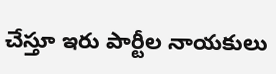చేస్తూ ఇరు పార్టీల నాయకులు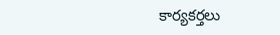కార్యకర్తలు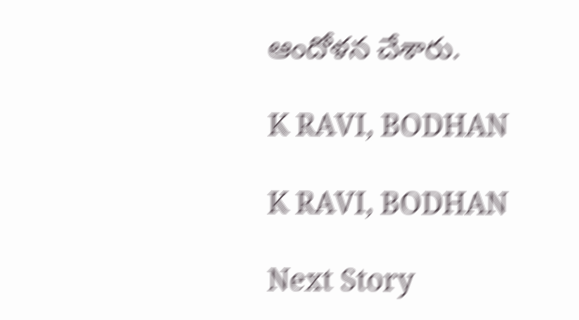ఆందోళన చేశారు.

K RAVI, BODHAN

K RAVI, BODHAN

Next Story